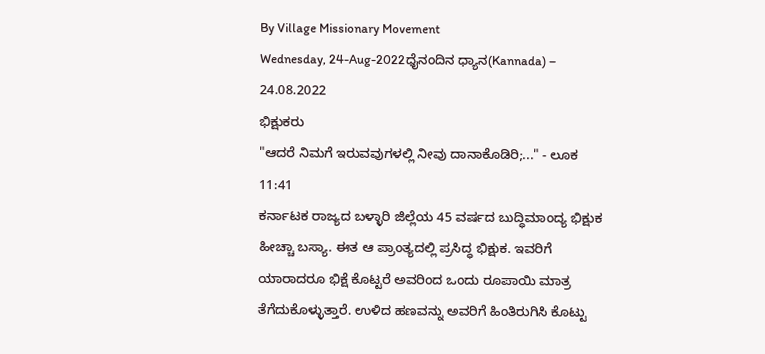By Village Missionary Movement
Wednesday, 24-Aug-2022ಧೈನಂದಿನ ಧ್ಯಾನ(Kannada) – 24.08.2022
ಭಿಕ್ಷುಕರು
"ಆದರೆ ನಿಮಗೆ ಇರುವವುಗಳಲ್ಲಿ ನೀವು ದಾನಾಕೊಡಿರಿ;..." - ಲೂಕ 11:41
ಕರ್ನಾಟಕ ರಾಜ್ಯದ ಬಳ್ಳಾರಿ ಜಿಲ್ಲೆಯ 45 ವರ್ಷದ ಬುದ್ಧಿಮಾಂದ್ಯ ಭಿಕ್ಷುಕ ಹೀಚ್ಚಾ ಬಸ್ಯಾ. ಈತ ಆ ಪ್ರಾಂತ್ಯದಲ್ಲಿ ಪ್ರಸಿದ್ಧ ಭಿಕ್ಷುಕ. ಇವರಿಗೆ ಯಾರಾದರೂ ಭಿಕ್ಷೆ ಕೊಟ್ಟರೆ ಅವರಿಂದ ಒಂದು ರೂಪಾಯಿ ಮಾತ್ರ ತೆಗೆದುಕೊಳ್ಳುತ್ತಾರೆ. ಉಳಿದ ಹಣವನ್ನು ಅವರಿಗೆ ಹಿಂತಿರುಗಿಸಿ ಕೊಟ್ಟು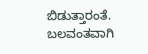ಬಿಡುತ್ತಾರಂತೆ. ಬಲವಂತವಾಗಿ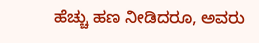ಹೆಚ್ಚು ಹಣ ನೀಡಿದರೂ, ಅವರು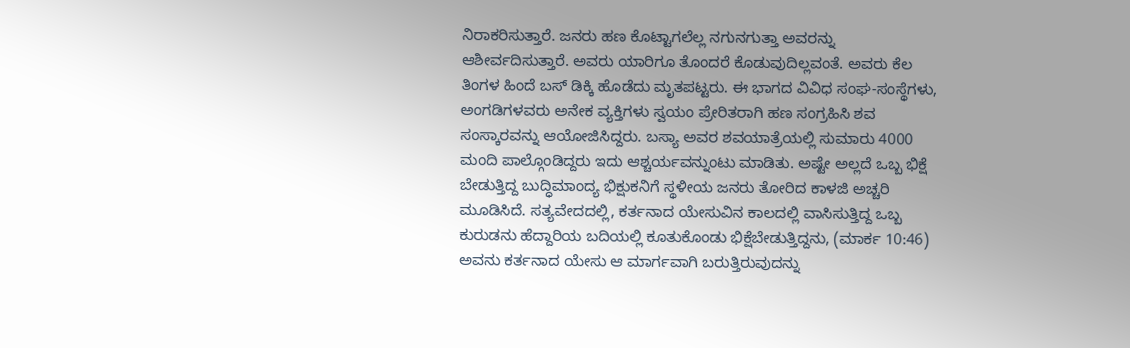ನಿರಾಕರಿಸುತ್ತಾರೆ. ಜನರು ಹಣ ಕೊಟ್ಟಾಗಲೆಲ್ಲ ನಗುನಗುತ್ತಾ ಅವರನ್ನು ಆಶೀರ್ವದಿಸುತ್ತಾರೆ. ಅವರು ಯಾರಿಗೂ ತೊಂದರೆ ಕೊಡುವುದಿಲ್ಲವಂತೆ. ಅವರು ಕೆಲ ತಿಂಗಳ ಹಿಂದೆ ಬಸ್ ಡಿಕ್ಕಿ ಹೊಡೆದು ಮೃತಪಟ್ಟರು. ಈ ಭಾಗದ ವಿವಿಧ ಸಂಘ-ಸಂಸ್ಥೆಗಳು, ಅಂಗಡಿಗಳವರು ಅನೇಕ ವ್ಯಕ್ತಿಗಳು ಸ್ವಯಂ ಪ್ರೇರಿತರಾಗಿ ಹಣ ಸಂಗ್ರಹಿಸಿ ಶವ ಸಂಸ್ಕಾರವನ್ನು ಆಯೋಜಿಸಿದ್ದರು. ಬಸ್ಯಾ ಅವರ ಶವಯಾತ್ರೆಯಲ್ಲಿ ಸುಮಾರು 4000 ಮಂದಿ ಪಾಲ್ಗೊಂಡಿದ್ದರು ಇದು ಆಶ್ಚರ್ಯವನ್ನುಂಟು ಮಾಡಿತು. ಅಷ್ಟೇ ಅಲ್ಲದೆ ಒಬ್ಬ ಭಿಕ್ಷೆ ಬೇಡುತ್ತಿದ್ದ ಬುದ್ಧಿಮಾಂದ್ಯ ಭಿಕ್ಷುಕನಿಗೆ ಸ್ಥಳೀಯ ಜನರು ತೋರಿದ ಕಾಳಜಿ ಅಚ್ಚರಿ ಮೂಡಿಸಿದೆ. ಸತ್ಯವೇದದಲ್ಲಿ, ಕರ್ತನಾದ ಯೇಸುವಿನ ಕಾಲದಲ್ಲಿ ವಾಸಿಸುತ್ತಿದ್ದ ಒಬ್ಬ ಕುರುಡನು ಹೆದ್ದಾರಿಯ ಬದಿಯಲ್ಲಿ ಕೂತುಕೊಂಡು ಭಿಕ್ಷೆಬೇಡುತ್ತಿದ್ದನು, (ಮಾರ್ಕ 10:46) ಅವನು ಕರ್ತನಾದ ಯೇಸು ಆ ಮಾರ್ಗವಾಗಿ ಬರುತ್ತಿರುವುದನ್ನು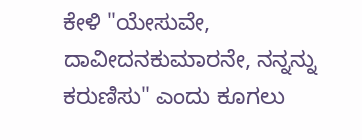ಕೇಳಿ "ಯೇಸುವೇ, ದಾವೀದನಕುಮಾರನೇ, ನನ್ನನ್ನು ಕರುಣಿಸು" ಎಂದು ಕೂಗಲು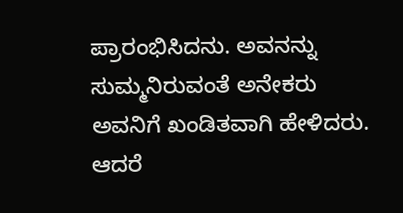ಪ್ರಾರಂಭಿಸಿದನು. ಅವನನ್ನು ಸುಮ್ಮನಿರುವಂತೆ ಅನೇಕರು ಅವನಿಗೆ ಖಂಡಿತವಾಗಿ ಹೇಳಿದರು. ಆದರೆ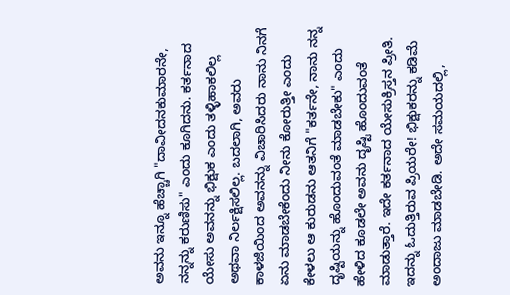ಅವನು ಇನ್ನೂ ಹೆಚ್ಚಾಗಿ "ದಾವೀದನಕುಮಾರನೇ, ನನ್ನನ್ನು ಕರುಣಿಸು" ಎಂದು ಕೂಗಿದನು. ಕರ್ತನಾದ ಯೇಸು ಅವನನ್ನು ಭಿಕ್ಷುಕ ಎಂದು ತಳ್ಳಿಹಾಕಲಿಲ್ಲ ಅಥವಾ ನಿರ್ಲಕ್ಷಿಸಲಿಲ್ಲ. ಬದಲಾಗಿ, ಅವರು ಕಾಳಜಿಯಿಂದ ಅವನನ್ನು ವಿಚಾರಿಸಿದರು ನಾನು ನಿನಗೆ ಏನು ಮಾಡಬೇಕೆಂದು ನೀನು ಕೋರುತ್ತೀ ಎಂದು ಕೇಳಲು ಆ ಕುರುಡನು ಆತನಿಗೆ "ಕರ್ತನೇ, ನಾನು ನನ್ನ ದೃಷ್ಟಿಯನ್ನು ಹೊಂದುವಂತೆ ಮಾಡಬೇಕು" ಎಂದು ಹೇಳಿದ ಕೂಡಲೇ ಅವನು ದೃಷ್ಟಿ ಹೊಂದುವಂತೆ ಮಾಡುತ್ತಾರೆ. ಇದೇ ಕರ್ತನಾದ ಯೇಸುಕ್ರಿಸ್ತನ ಪ್ರೀತಿ.
ಇದನ್ನು ಓದುತ್ತಿರುವ ಪ್ರಿಯರೇ! ಭಿಕ್ಷುಕರನ್ನು ಕಡಿಮೆ ಅಂದಾಜು ಮಾಡಬೇಡಿ. ಅದೇ ಸಮಯದಲ್ಲಿ,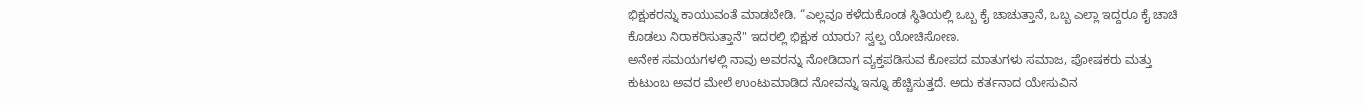ಭಿಕ್ಷುಕರನ್ನು ಕಾಯುವಂತೆ ಮಾಡಬೇಡಿ. “ಎಲ್ಲವೂ ಕಳೆದುಕೊಂಡ ಸ್ಥಿತಿಯಲ್ಲಿ ಒಬ್ಬ ಕೈ ಚಾಚುತ್ತಾನೆ, ಒಬ್ಬ ಎಲ್ಲಾ ಇದ್ದರೂ ಕೈ ಚಾಚಿ ಕೊಡಲು ನಿರಾಕರಿಸುತ್ತಾನೆ" ಇದರಲ್ಲಿ ಭಿಕ್ಷುಕ ಯಾರು? ಸ್ವಲ್ಪ ಯೋಚಿಸೋಣ.
ಅನೇಕ ಸಮಯಗಳಲ್ಲಿ ನಾವು ಅವರನ್ನು ನೋಡಿದಾಗ ವ್ಯಕ್ತಪಡಿಸುವ ಕೋಪದ ಮಾತುಗಳು ಸಮಾಜ, ಪೋಷಕರು ಮತ್ತು ಕುಟುಂಬ ಅವರ ಮೇಲೆ ಉಂಟುಮಾಡಿದ ನೋವನ್ನು ಇನ್ನೂ ಹೆಚ್ಚಿಸುತ್ತದೆ. ಅದು ಕರ್ತನಾದ ಯೇಸುವಿನ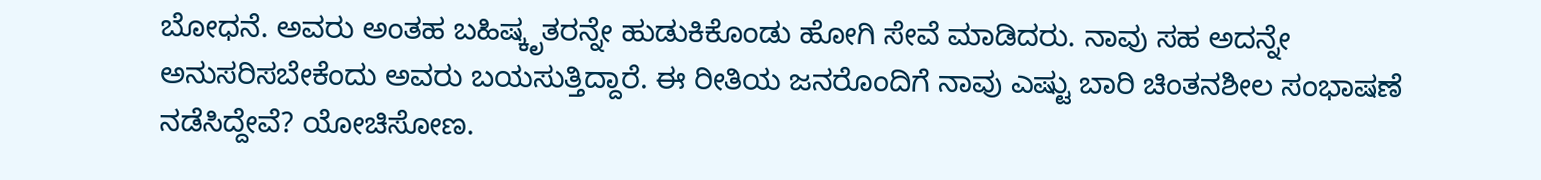ಬೋಧನೆ. ಅವರು ಅಂತಹ ಬಹಿಷ್ಕೃತರನ್ನೇ ಹುಡುಕಿಕೊಂಡು ಹೋಗಿ ಸೇವೆ ಮಾಡಿದರು. ನಾವು ಸಹ ಅದನ್ನೇ ಅನುಸರಿಸಬೇಕೆಂದು ಅವರು ಬಯಸುತ್ತಿದ್ದಾರೆ. ಈ ರೀತಿಯ ಜನರೊಂದಿಗೆ ನಾವು ಎಷ್ಟು ಬಾರಿ ಚಿಂತನಶೀಲ ಸಂಭಾಷಣೆ ನಡೆಸಿದ್ದೇವೆ? ಯೋಚಿಸೋಣ.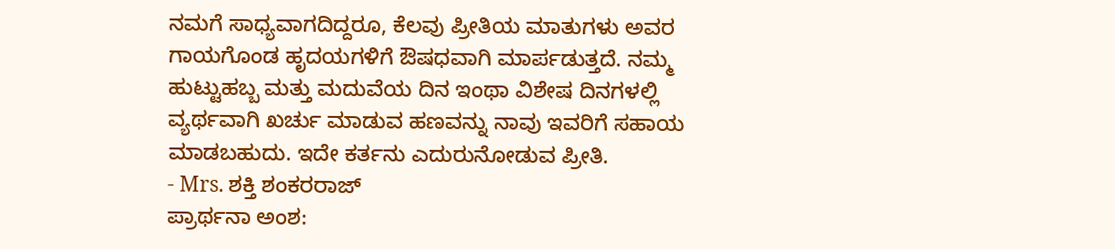ನಮಗೆ ಸಾಧ್ಯವಾಗದಿದ್ದರೂ, ಕೆಲವು ಪ್ರೀತಿಯ ಮಾತುಗಳು ಅವರ ಗಾಯಗೊಂಡ ಹೃದಯಗಳಿಗೆ ಔಷಧವಾಗಿ ಮಾರ್ಪಡುತ್ತದೆ. ನಮ್ಮ ಹುಟ್ಟುಹಬ್ಬ ಮತ್ತು ಮದುವೆಯ ದಿನ ಇಂಥಾ ವಿಶೇಷ ದಿನಗಳಲ್ಲಿ ವ್ಯರ್ಥವಾಗಿ ಖರ್ಚು ಮಾಡುವ ಹಣವನ್ನು ನಾವು ಇವರಿಗೆ ಸಹಾಯ ಮಾಡಬಹುದು. ಇದೇ ಕರ್ತನು ಎದುರುನೋಡುವ ಪ್ರೀತಿ.
- Mrs. ಶಕ್ತಿ ಶಂಕರರಾಜ್
ಪ್ರಾರ್ಥನಾ ಅಂಶ: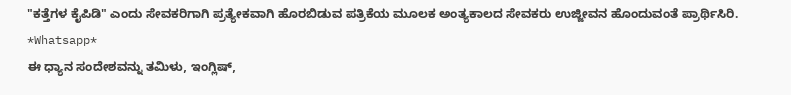"ಕತ್ತೆಗಳ ಕೈಪಿಡಿ" ಎಂದು ಸೇವಕರಿಗಾಗಿ ಪ್ರತ್ಯೇಕವಾಗಿ ಹೊರಬಿಡುವ ಪತ್ರಿಕೆಯ ಮೂಲಕ ಅಂತ್ಯಕಾಲದ ಸೇವಕರು ಉಜ್ಜೀವನ ಹೊಂದುವಂತೆ ಪ್ರಾರ್ಥಿಸಿರಿ.
*Whatsapp*
ಈ ಧ್ಯಾನ ಸಂದೇಶವನ್ನು ತಮಿಳು, ಇಂಗ್ಲಿಷ್,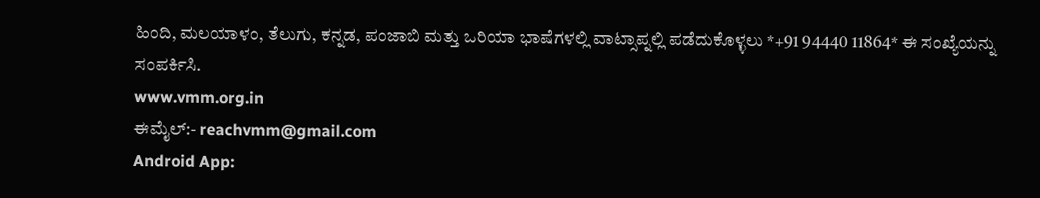ಹಿಂದಿ, ಮಲಯಾಳಂ, ತೆಲುಗು, ಕನ್ನಡ, ಪಂಜಾಬಿ ಮತ್ತು ಒರಿಯಾ ಭಾಷೆಗಳಲ್ಲಿ ವಾಟ್ಸಾಪ್ನಲ್ಲಿ ಪಡೆದುಕೊಳ್ಳಲು *+91 94440 11864* ಈ ಸಂಖ್ಯೆಯನ್ನು ಸಂಪರ್ಕಿಸಿ.
www.vmm.org.in
ಈಮೈಲ್:- reachvmm@gmail.com
Android App: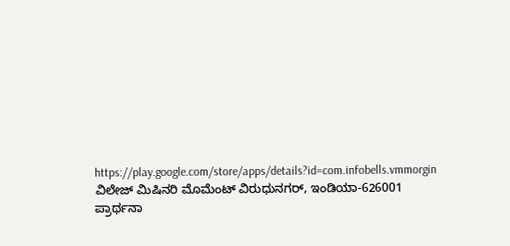https://play.google.com/store/apps/details?id=com.infobells.vmmorgin
ವಿಲೇಜ್ ಮಿಷಿನರಿ ಮೊಮೆಂಟ್ ವಿರುಧುನಗರ್, ಇಂಡಿಯಾ-626001
ಪ್ರಾರ್ಥನಾ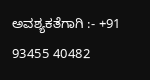ಅವಶ್ಯಕತೆಗಾಗಿ :- +91 93455 40482